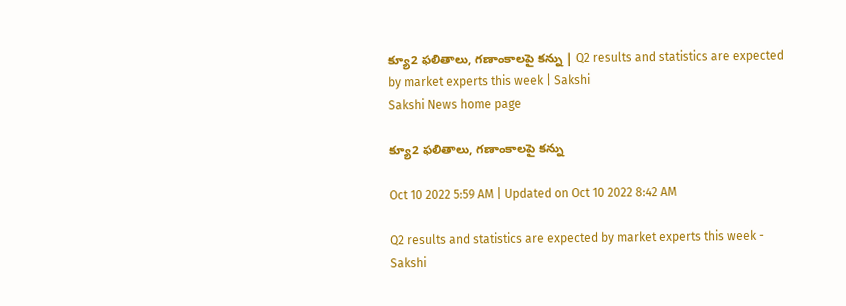క్యూ2 ఫలితాలు, గణాంకాలపై కన్ను | Q2 results and statistics are expected by market experts this week | Sakshi
Sakshi News home page

క్యూ2 ఫలితాలు, గణాంకాలపై కన్ను

Oct 10 2022 5:59 AM | Updated on Oct 10 2022 8:42 AM

Q2 results and statistics are expected by market experts this week - Sakshi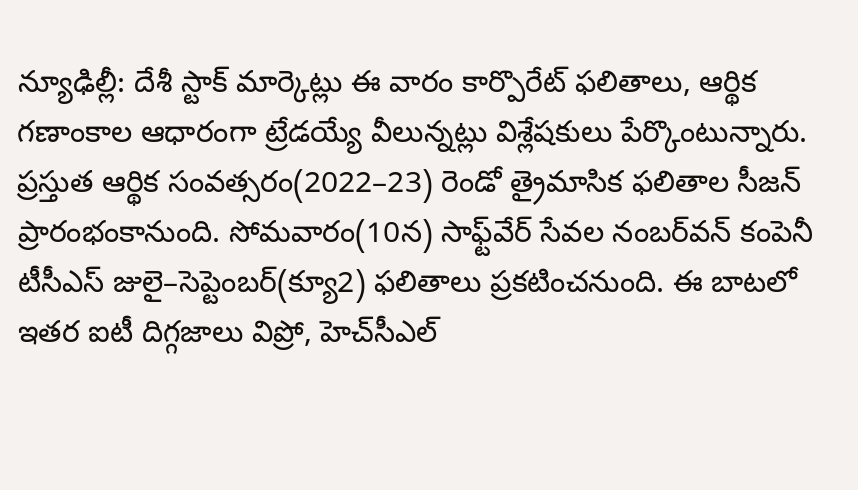న్యూఢిల్లీ: దేశీ స్టాక్‌ మార్కెట్లు ఈ వారం కార్పొరేట్‌ ఫలితాలు, ఆర్థిక గణాంకాల ఆధారంగా ట్రేడయ్యే వీలున్నట్లు విశ్లేషకులు పేర్కొంటున్నారు. ప్రస్తుత ఆర్థిక సంవత్సరం(2022–23) రెండో త్రైమాసిక ఫలితాల సీజన్‌ ప్రారంభంకానుంది. సోమవారం(10న) సాఫ్ట్‌వేర్‌ సేవల నంబర్‌వన్‌ కంపెనీ టీసీఎస్‌ జులై–సెప్టెంబర్‌(క్యూ2) ఫలితాలు ప్రకటించనుంది. ఈ బాటలో ఇతర ఐటీ దిగ్గజాలు విప్రో, హెచ్‌సీఎల్‌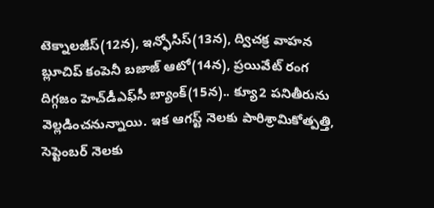టెక్నాలజీస్‌(12న), ఇన్ఫోసిస్‌(13న), ద్విచక్ర వాహన బ్లూచిప్‌ కంపెనీ బజాజ్‌ ఆటో(14న), ప్రయివేట్‌ రంగ దిగ్గజం హెచ్‌డీఎఫ్‌సీ బ్యాంక్‌(15న).. క్యూ2 పనితీరును వెల్లడించనున్నాయి. ఇక ఆగస్ట్‌ నెలకు పారిశ్రామికోత్పత్తి, సెప్టెంబర్‌ నెలకు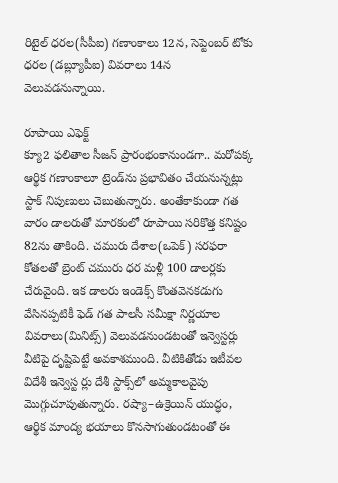రిటైల్‌ ధరల(సీపీఐ) గణాంకాలు 12న, సెప్టెంబర్‌ టోకు ధరల (డబ్ల్యూపీఐ) వివరాలు 14న వెలువడనున్నాయి.

రూపాయి ఎఫెక్ట్‌
క్యూ2 ఫలితాల సీజన్‌ ప్రారంభంకానుండగా.. మరోపక్క ఆర్థిక గణాంకాలూ ట్రెండ్‌ను ప్రభావితం చేయనున్నట్లు స్టాక్‌ నిపుణులు చెబుతున్నారు. అంతేకాకుండా గత వారం డాలరుతో మారకంలో రూపాయి సరికొత్త కనిష్టం 82ను తాకింది. చమురు దేశాల(ఒపెక్‌) సరఫరా కోతలతో బ్రెంట్‌ చమురు ధర మళ్లీ 100 డాలర్లకు చేరువైంది. ఇక డాలరు ఇండెక్స్‌ కొంతవెనకడుగు వేసినప్పటికీ ఫెడ్‌ గత పాలసీ సమీక్షా నిర్ణయాల వివరాలు(మినిట్స్‌) వెలువడనుండటంతో ఇన్వెస్టర్లు వీటిపై దృష్టిపెట్టే అవకాశముంది. వీటికితోడు ఇటీవల విదేశీ ఇన్వెస్ట ర్లు దేశీ స్టాక్స్‌లో అమ్మకాలవైపు మొగ్గుచూపుతున్నారు. రష్యా–ఉక్రెయిన్‌ యుద్ధం, ఆర్థిక మాంద్య భయాలు కొనసాగుతుండటంతో ఈ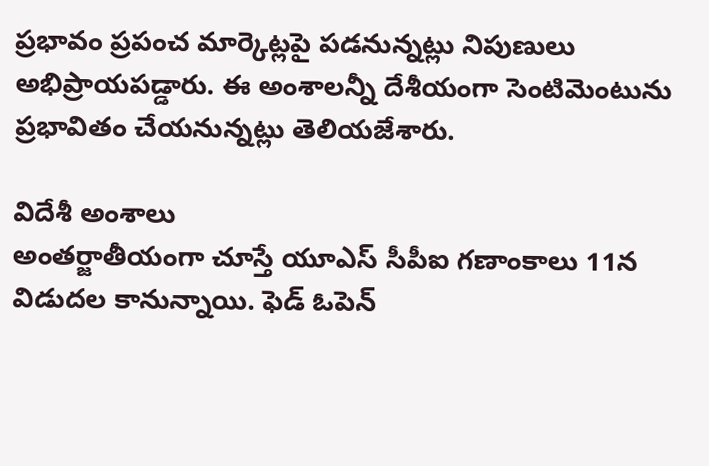ప్రభావం ప్రపంచ మార్కెట్లపై పడనున్నట్లు నిపుణులు అభిప్రాయపడ్డారు. ఈ అంశాలన్నీ దేశీయంగా సెంటిమెంటును ప్రభావితం చేయనున్నట్లు తెలియజేశారు.

విదేశీ అంశాలు
అంతర్జాతీయంగా చూస్తే యూఎస్‌ సీపీఐ గణాంకాలు 11న విడుదల కానున్నాయి. ఫెడ్‌ ఓపెన్‌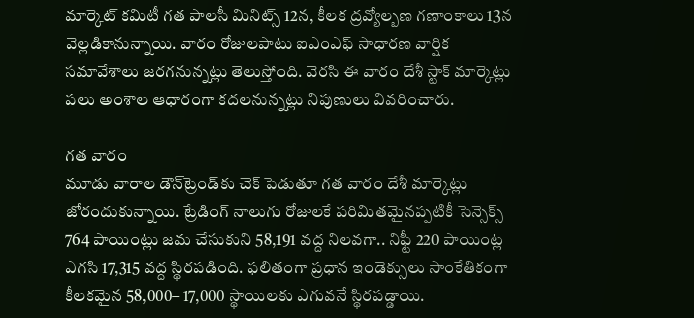మార్కెట్‌ కమిటీ గత పాలసీ మినిట్స్‌ 12న, కీలక ద్రవ్యోల్బణ గణాంకాలు 13న వెల్లడికానున్నాయి. వారం రోజులపాటు ఐఎంఎఫ్‌ సాధారణ వార్షిక సమావేశాలు జరగనున్నట్లు తెలుస్తోంది. వెరసి ఈ వారం దేశీ స్టాక్‌ మార్కెట్లు పలు అంశాల ఆధారంగా కదలనున్నట్లు నిపుణులు వివరించారు.

గత వారం
మూడు వారాల డౌన్‌ట్రెండ్‌కు చెక్‌ పెడుతూ గత వారం దేశీ మార్కెట్లు జోరందుకున్నాయి. ట్రేడింగ్‌ నాలుగు రోజులకే పరిమితమైనప్పటికీ సెన్సెక్స్‌ 764 పాయింట్లు జమ చేసుకుని 58,191 వద్ద నిలవగా.. నిఫ్టీ 220 పాయింట్ల ఎగసి 17,315 వద్ద స్థిరపడింది. ఫలితంగా ప్రధాన ఇండెక్సులు సాంకేతికంగా కీలకమైన 58,000– 17,000 స్థాయిలకు ఎగువనే స్థిరపడ్డాయి.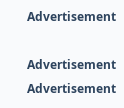Advertisement

Advertisement
Advertisement